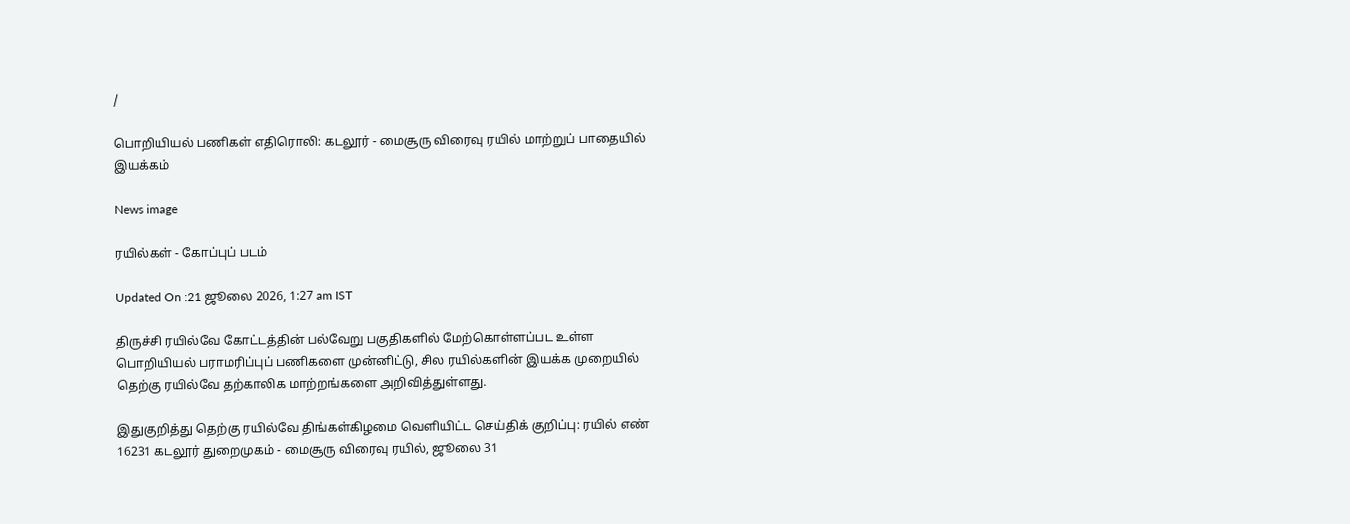/

பொறியியல் பணிகள் எதிரொலி: கடலூர் - மைசூரு விரைவு ரயில் மாற்றுப் பாதையில் இயக்கம்

News image

ரயில்கள் - கோப்புப் படம்

Updated On :21 ஜூலை 2026, 1:27 am IST

திருச்சி ரயில்வே கோட்டத்தின் பல்வேறு பகுதிகளில் மேற்கொள்ளப்பட உள்ள பொறியியல் பராமரிப்புப் பணிகளை முன்னிட்டு, சில ரயில்களின் இயக்க முறையில் தெற்கு ரயில்வே தற்காலிக மாற்றங்களை அறிவித்துள்ளது.

இதுகுறித்து தெற்கு ரயில்வே திங்கள்கிழமை வெளியிட்ட செய்திக் குறிப்பு: ரயில் எண் 16231 கடலூர் துறைமுகம் - மைசூரு விரைவு ரயில், ஜூலை 31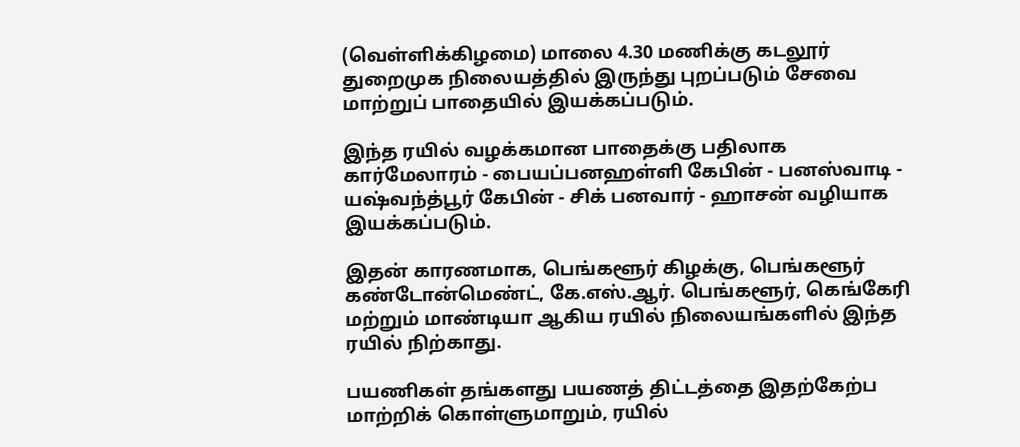(வெள்ளிக்கிழமை) மாலை 4.30 மணிக்கு கடலூர் துறைமுக நிலையத்தில் இருந்து புறப்படும் சேவை மாற்றுப் பாதையில் இயக்கப்படும்.

இந்த ரயில் வழக்கமான பாதைக்கு பதிலாக கார்மேலாரம் - பையப்பனஹள்ளி கேபின் - பனஸ்வாடி - யஷ்வந்த்பூர் கேபின் - சிக் பனவார் - ஹாசன் வழியாக இயக்கப்படும்.

இதன் காரணமாக, பெங்களூர் கிழக்கு, பெங்களூர் கண்டோன்மெண்ட், கே.எஸ்.ஆர். பெங்களூர், கெங்கேரி மற்றும் மாண்டியா ஆகிய ரயில் நிலையங்களில் இந்த ரயில் நிற்காது.

பயணிகள் தங்களது பயணத் திட்டத்தை இதற்கேற்ப மாற்றிக் கொள்ளுமாறும், ரயில்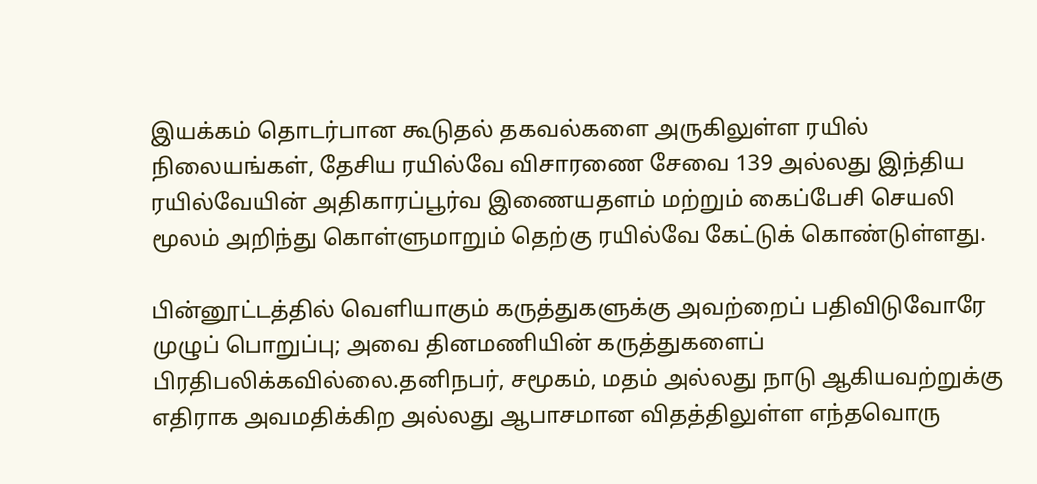இயக்கம் தொடர்பான கூடுதல் தகவல்களை அருகிலுள்ள ரயில் நிலையங்கள், தேசிய ரயில்வே விசாரணை சேவை 139 அல்லது இந்திய ரயில்வேயின் அதிகாரப்பூர்வ இணையதளம் மற்றும் கைப்பேசி செயலி மூலம் அறிந்து கொள்ளுமாறும் தெற்கு ரயில்வே கேட்டுக் கொண்டுள்ளது.

பின்னூட்டத்தில் வெளியாகும் கருத்துகளுக்கு அவற்றைப் பதிவிடுவோரே முழுப் பொறுப்பு; அவை தினமணியின் கருத்துகளைப் பிரதிபலிக்கவில்லை.தனிநபர், சமூகம், மதம் அல்லது நாடு ஆகியவற்றுக்கு எதிராக அவமதிக்கிற அல்லது ஆபாசமான விதத்திலுள்ள எந்தவொரு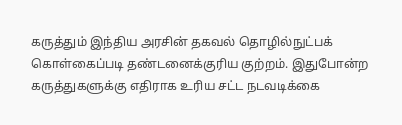கருத்தும் இந்திய அரசின் தகவல் தொழில்நுட்பக் கொள்கைப்படி தண்டனைக்குரிய குற்றம். இதுபோன்ற கருத்துகளுக்கு எதிராக உரிய சட்ட நடவடிக்கை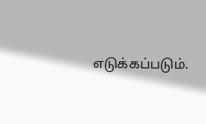எடுக்கப்படும்.